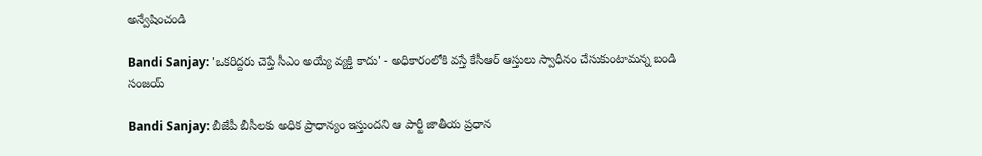అన్వేషించండి

Bandi Sanjay: 'ఒకరిద్దరు చెప్తే సీఎం అయ్యే వ్యక్తి కాదు' - అధికారంలోకి వస్తే కేసీఆర్ ఆస్తులు స్వాధీనం చేసుకుంటామన్న బండి సంజయ్

Bandi Sanjay: బీజేపీ బీసీలకు అధిక ప్రాధాన్యం ఇస్తుందని ఆ పార్టీ జాతీయ ప్రధాన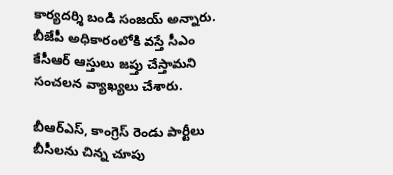కార్యదర్శి బండి సంజయ్ అన్నారు. బీజేపీ అధికారంలోకి వస్తే సీఎం కేసీఆర్ ఆస్తులు జప్తు చేస్తామని సంచలన వ్యాఖ్యలు చేశారు.

బీఆర్ఎస్, కాంగ్రెస్ రెండు పార్టీలు బీసీలను చిన్న చూపు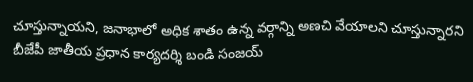చూస్తున్నాయని, జనాభాలో అధిక శాతం ఉన్న వర్గాన్ని అణచి వేయాలని చూస్తున్నారని బీజేపీ జాతీయ ప్రధాన కార్యదర్శి బండి సంజయ్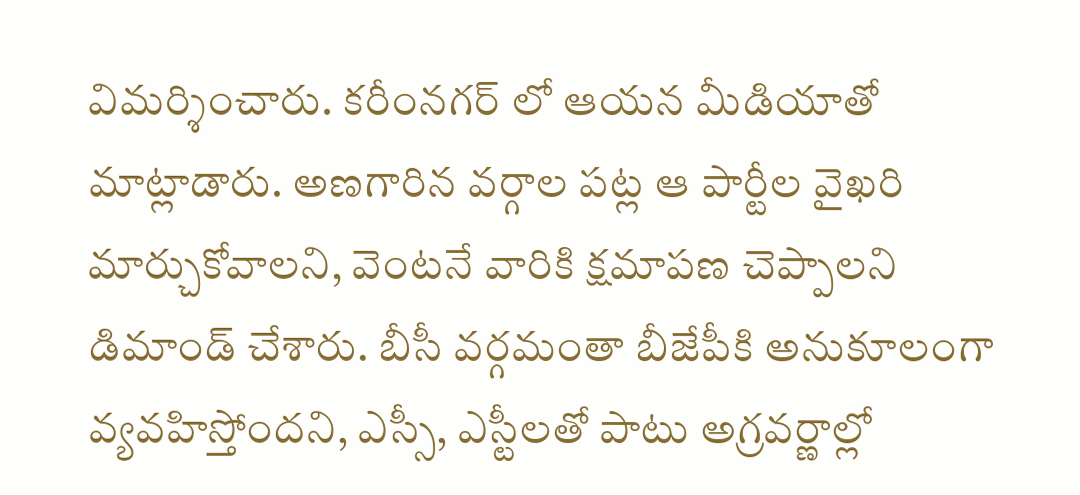విమర్శించారు. కరీంనగర్ లో ఆయన మీడియాతో మాట్లాడారు. అణగారిన వర్గాల పట్ల ఆ పార్టీల వైఖరి మార్చుకోవాలని, వెంటనే వారికి క్షమాపణ చెప్పాలని డిమాండ్ చేశారు. బీసీ వర్గమంతా బీజేపీకి అనుకూలంగా వ్యవహిస్తోందని, ఎస్సీ, ఎస్టీలతో పాటు అగ్రవర్ణాల్లో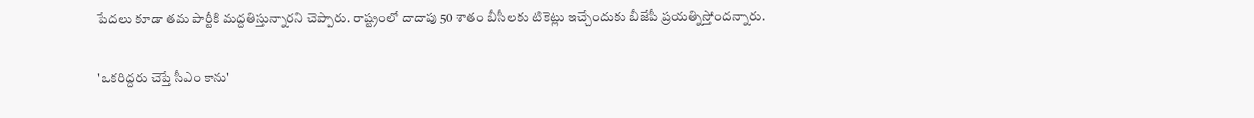పేదలు కూడా తమ పార్టీకి మద్దతిస్తున్నారని చెప్పారు. రాష్ట్రంలో దాదాపు 50 శాతం బీసీలకు టికెట్లు ఇచ్చేందుకు బీజేపీ ప్రయత్నిస్తోందన్నారు.

'ఒకరిద్దరు చెప్తే సీఎం కాను'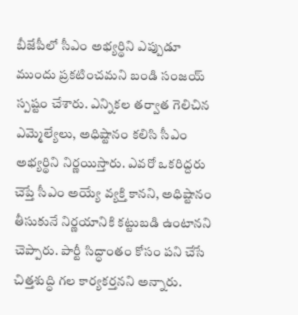బీజేపీలో సీఎం అభ్యర్థిని ఎప్పుడూ ముందు ప్రకటించమని బండి సంజయ్ స్పష్టం చేశారు. ఎన్నికల తర్వాత గెలిచిన ఎమ్మెల్యేలు, అధిష్టానం కలిసి సీఎం అభ్యర్థిని నిర్ణయిస్తారు. ఎవరో ఒకరిద్దరు చెప్తే సీఎం అయ్యే వ్యక్తి కానని, అధిష్టానం తీసుకునే నిర్ణయానికి కట్టుబడి ఉంటానని చెప్పారు. పార్టీ సిద్ధాంతం కోసం పని చేసే చిత్తశుద్ధి గల కార్యకర్తనని అన్నారు.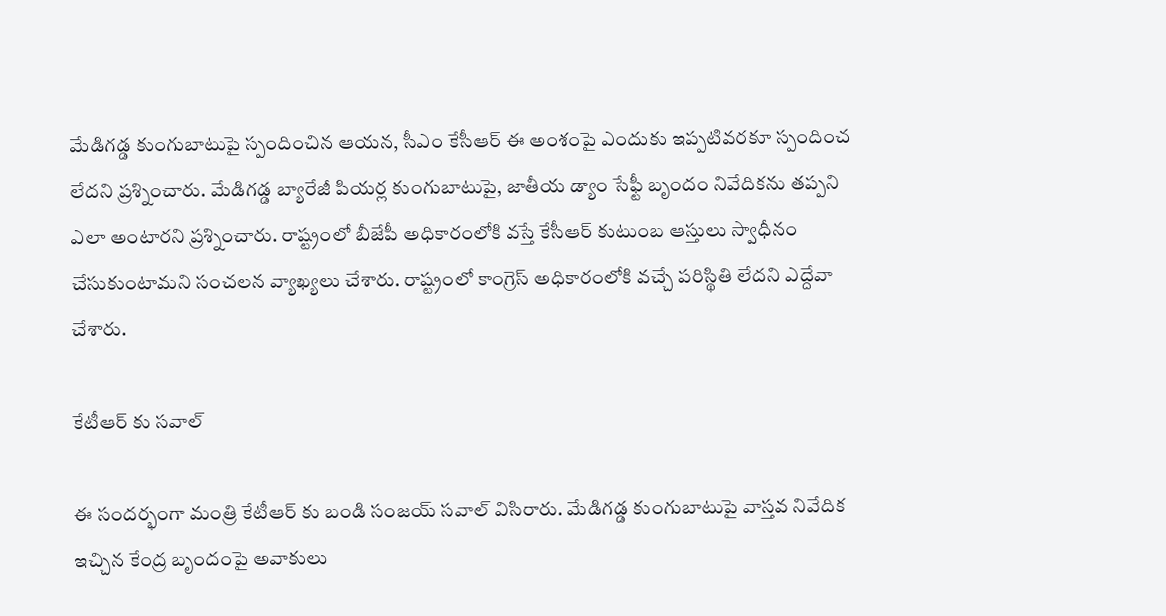మేడిగడ్డ కుంగుబాటుపై స్పందించిన ఆయన, సీఎం కేసీఆర్ ఈ అంశంపై ఎందుకు ఇప్పటివరకూ స్పందించ లేదని ప్రశ్నించారు. మేడిగడ్డ బ్యారేజీ పియర్ల కుంగుబాటుపై, జాతీయ డ్యాం సేఫ్టీ బృందం నివేదికను తప్పని ఎలా అంటారని ప్రశ్నించారు. రాష్ట్రంలో బీజేపీ అధికారంలోకి వస్తే కేసీఆర్ కుటుంబ ఆస్తులు స్వాధీనం చేసుకుంటామని సంచలన వ్యాఖ్యలు చేశారు. రాష్ట్రంలో కాంగ్రెస్ అధికారంలోకి వచ్చే పరిస్థితి లేదని ఎద్దేవా చేశారు.

కేటీఆర్ కు సవాల్

ఈ సందర్భంగా మంత్రి కేటీఆర్ కు బండి సంజయ్ సవాల్ విసిరారు. మేడిగడ్డ కుంగుబాటుపై వాస్తవ నివేదిక ఇచ్చిన కేంద్ర బృందంపై అవాకులు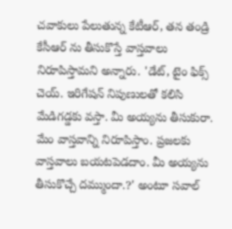చవాకులు పేలుతున్న కేటీఆర్, తన తండ్రి కేసీఆర్ ను తీసుకొస్తే వాస్తవాలు నిరూపిస్తామని అన్నారు. 'డేట్, టైం ఫిక్స్ చెయ్. ఇరిగేషన్ నిపుణులతో కలిసి మేడిగడ్డకు వస్తా. మీ అయ్యను తీసుకురా. మేం వాస్తవాన్ని నిరూపిస్తాం. ప్రజలకు వాస్తవాలు బయటపెడదాం. మీ అయ్యను తీసుకొచ్చే దమ్ముందా.?' అంటూ సవాల్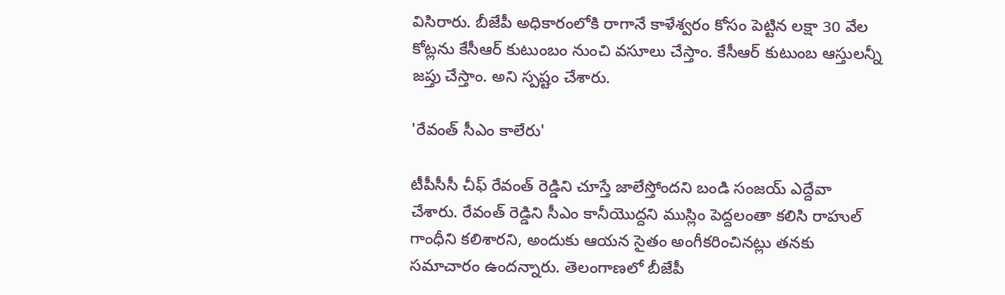విసిరారు. బీజేపీ అధికారంలోకి రాగానే కాళేశ్వరం కోసం పెట్టిన లక్షా 30 వేల కోట్లను కేసీఆర్ కుటుంబం నుంచి వసూలు చేస్తాం. కేసీఆర్ కుటుంబ ఆస్తులన్నీ జప్తు చేస్తాం. అని స్పష్టం చేశారు.

'రేవంత్ సీఎం కాలేరు'

టీపీసీసీ చీఫ్ రేవంత్ రెడ్డిని చూస్తే జాలేస్తోందని బండి సంజయ్ ఎద్దేవా చేశారు. రేవంత్ రెడ్డిని సీఎం కానీయొద్దని ముస్లిం పెద్దలంతా కలిసి రాహుల్ గాంధీని కలిశారని, అందుకు ఆయన సైతం అంగీకరించినట్లు తనకు సమాచారం ఉందన్నారు. తెలంగాణలో బీజేపీ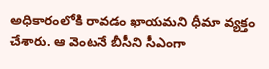అధికారంలోకి రావడం ఖాయమని ధీమా వ్యక్తం చేశారు. ఆ వెంటనే బీసీని సీఎంగా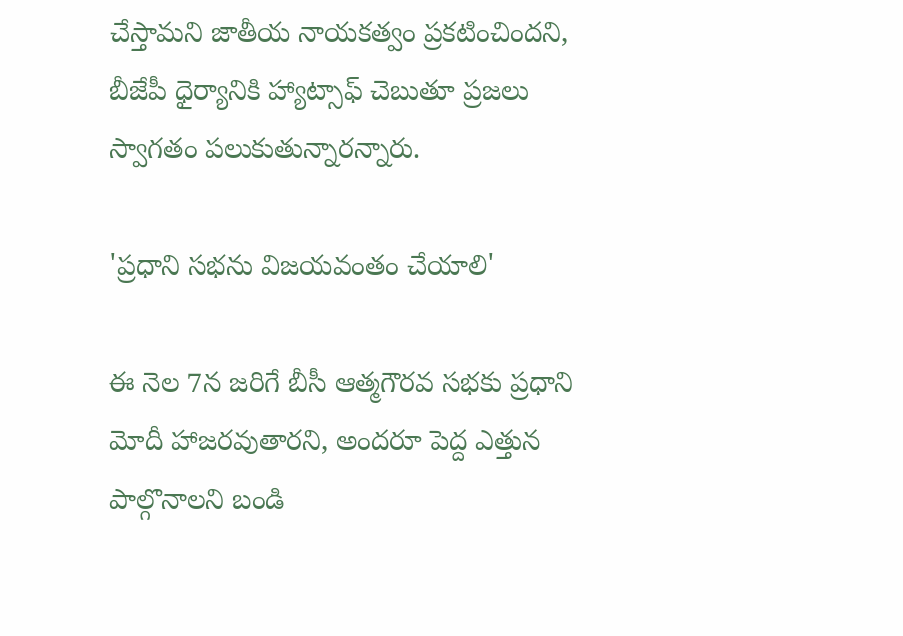చేస్తామని జాతీయ నాయకత్వం ప్రకటించిందని, బీజేపీ ధైర్యానికి హ్యాట్సాఫ్ చెబుతూ ప్రజలు స్వాగతం పలుకుతున్నారన్నారు.

'ప్రధాని సభను విజయవంతం చేయాలి'

ఈ నెల 7న జరిగే బీసీ ఆత్మగౌరవ సభకు ప్రధాని మోదీ హాజరవుతారని, అందరూ పెద్ద ఎత్తున పాల్గొనాలని బండి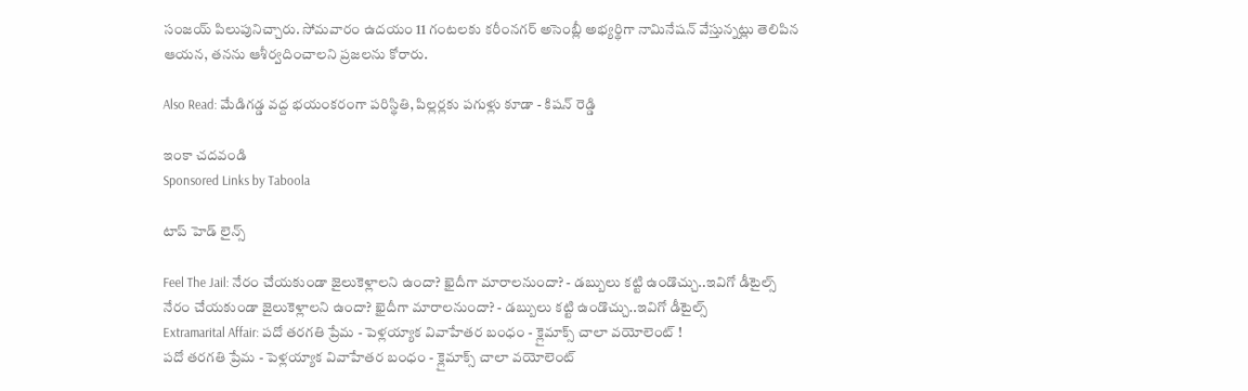సంజయ్ పిలుపునిచ్చారు. సోమవారం ఉదయం 11 గంటలకు కరీంనగర్ అసెంబ్లీ అభ్యర్థిగా నామినేషన్ వేస్తున్నట్లు తెలిపిన ఆయన, తనను ఆశీర్వదించాలని ప్రజలను కోరారు.

Also Read: మేడిగడ్డ వద్ద భయంకరంగా పరిస్థితి, పిల్లర్లకు పగుళ్లు కూడా - కిషన్ రెడ్డి

ఇంకా చదవండి
Sponsored Links by Taboola

టాప్ హెడ్ లైన్స్

Feel The Jail: నేరం చేయకుండా జైలుకెళ్లాలని ఉందా? ఖైదీగా మారాలనుందా? - డబ్బులు కట్టి ఉండొచ్చు..ఇవిగో డీటైల్స్
నేరం చేయకుండా జైలుకెళ్లాలని ఉందా? ఖైదీగా మారాలనుందా? - డబ్బులు కట్టి ఉండొచ్చు..ఇవిగో డీటైల్స్
Extramarital Affair: పదో తరగతి ప్రేమ - పెళ్లయ్యాక వివాహేతర బంధం - క్లైమాక్స్ చాలా వయోలెంట్ !
పదో తరగతి ప్రేమ - పెళ్లయ్యాక వివాహేతర బంధం - క్లైమాక్స్ చాలా వయోలెంట్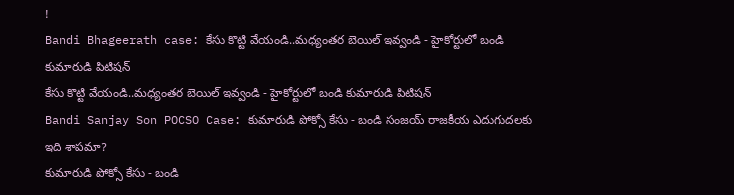!
Bandi Bhageerath case: కేసు కొట్టి వేయండి..మధ్యంతర బెయిల్ ఇవ్వండి - హైకోర్టులో బండి కుమారుడి పిటిషన్
కేసు కొట్టి వేయండి..మధ్యంతర బెయిల్ ఇవ్వండి - హైకోర్టులో బండి కుమారుడి పిటిషన్
Bandi Sanjay Son POCSO Case: కుమారుడి పోక్సో కేసు - బండి సంజయ్ రాజకీయ ఎదుగుదలకు ఇది శాపమా?
కుమారుడి పోక్సో కేసు - బండి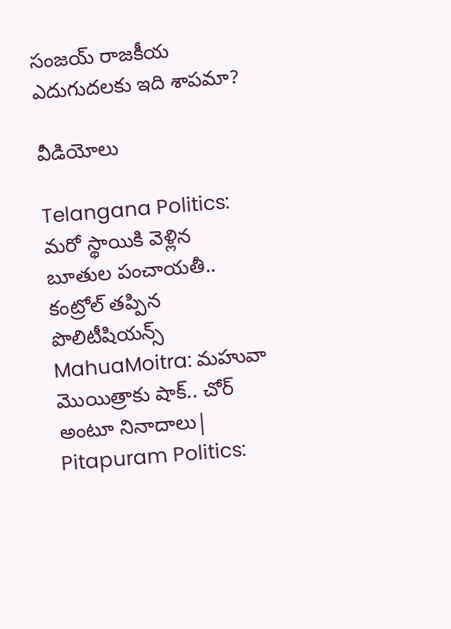సంజయ్ రాజకీయ ఎదుగుదలకు ఇది శాపమా?

వీడియోలు

Telangana Politics: మరో స్థాయికి వెళ్లిన బూతుల పంచాయతీ.. కంట్రోల్ తప్పిన పొలిటీషియన్స్
MahuaMoitra: మహువా మొయిత్రాకు షాక్.. చోర్ అంటూ నినాదాలు|
Pitapuram Politics: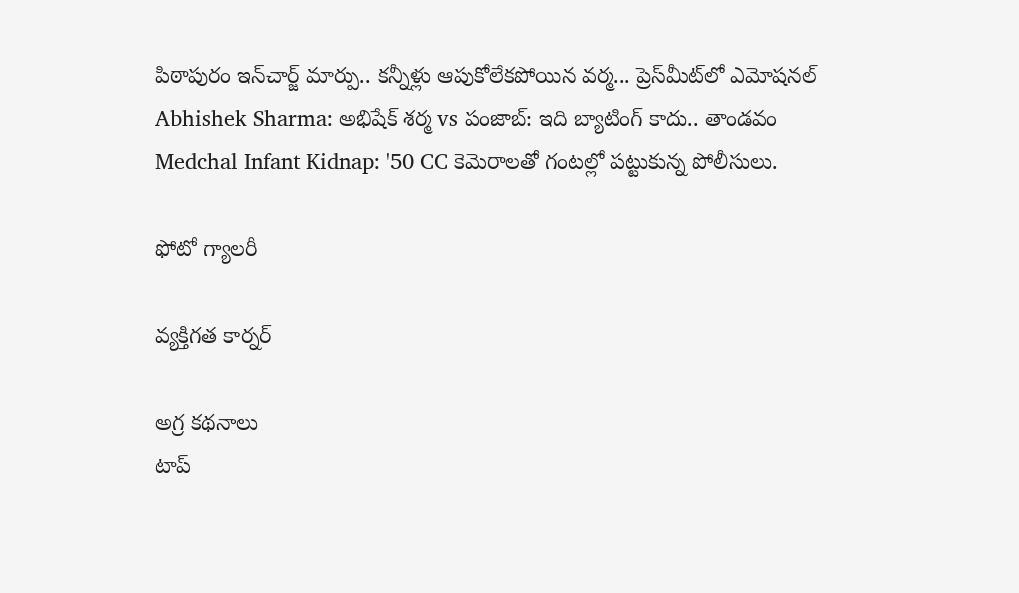పిఠాపురం ఇన్‌చార్జ్ మార్పు.. కన్నీళ్లు ఆపుకోలేకపోయిన వర్మ... ప్రెస్‌మీట్‌లో ఎమోషనల్
Abhishek Sharma: అభిషేక్ శర్మ vs పంజాబ్: ఇది బ్యాటింగ్ కాదు.. తాండవం
Medchal Infant Kidnap: '50 CC కెమెరాలతో గంటల్లో పట్టుకున్న పోలీసులు.

ఫోటో గ్యాలరీ

వ్యక్తిగత కార్నర్

అగ్ర కథనాలు
టాప్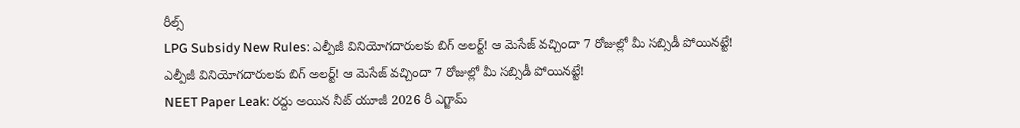రీల్స్
LPG Subsidy New Rules: ఎల్పీజీ వినియోగదారులకు బిగ్ అలర్ట్! ఆ మెసేజ్ వచ్చిందా 7 రోజుల్లో మీ సబ్సిడీ పోయినట్టే!
ఎల్పీజీ వినియోగదారులకు బిగ్ అలర్ట్! ఆ మెసేజ్ వచ్చిందా 7 రోజుల్లో మీ సబ్సిడీ పోయినట్టే!
NEET Paper Leak: రద్దు అయిన నీట్ యూజీ 2026 రీ ఎగ్జామ్‌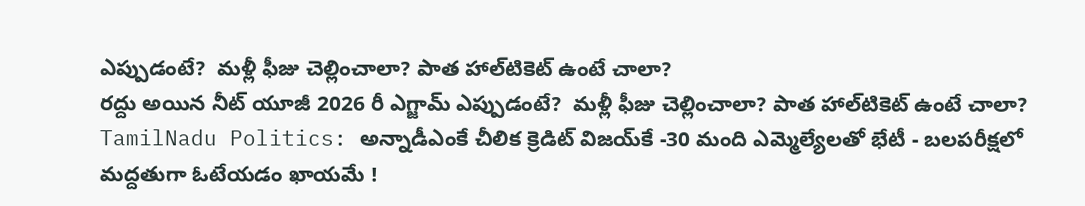ఎప్పుడంటే?  మళ్లీ ఫీజు చెల్లించాలా? పాత హాల్‌టికెట్‌ ఉంటే చాలా?
రద్దు అయిన నీట్ యూజీ 2026 రీ ఎగ్జామ్‌ ఎప్పుడంటే?  మళ్లీ ఫీజు చెల్లించాలా? పాత హాల్‌టికెట్‌ ఉంటే చాలా?
TamilNadu Politics: అన్నాడీఎంకే చీలిక క్రెడిట్ విజయ్‌కే -30 మంది ఎమ్మెల్యేలతో భేటీ - బలపరీక్షలో మద్దతుగా ఓటేయడం ఖాయమే !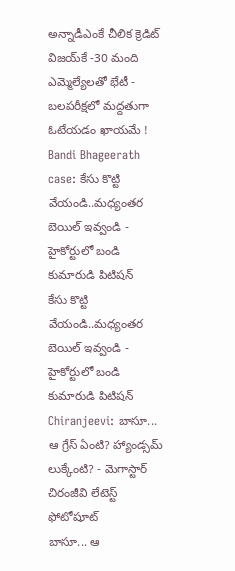అన్నాడీఎంకే చీలిక క్రెడిట్ విజయ్‌కే -30 మంది ఎమ్మెల్యేలతో భేటీ - బలపరీక్షలో మద్దతుగా ఓటేయడం ఖాయమే !
Bandi Bhageerath case: కేసు కొట్టి వేయండి..మధ్యంతర బెయిల్ ఇవ్వండి - హైకోర్టులో బండి కుమారుడి పిటిషన్
కేసు కొట్టి వేయండి..మధ్యంతర బెయిల్ ఇవ్వండి - హైకోర్టులో బండి కుమారుడి పిటిషన్
Chiranjeevi: బాసూ... ఆ గ్రేస్ ఏంటి? హ్యాండ్సమ్ లుక్కేంటి? - మెగాస్టార్ చిరంజీవి లేటెస్ట్ ఫోటోషూట్
బాసూ... ఆ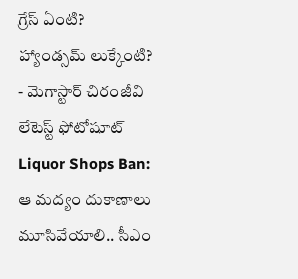గ్రేస్ ఏంటి? హ్యాండ్సమ్ లుక్కేంటి? - మెగాస్టార్ చిరంజీవి లేటెస్ట్ ఫోటోషూట్
Liquor Shops Ban: ఆ మద్యం దుకాణాలు మూసివేయాలి.. సీఎం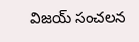విజయ్ సంచలన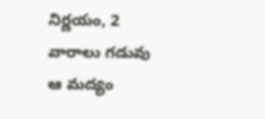నిర్ణయం, 2 వారాలు గడువు
ఆ మద్యం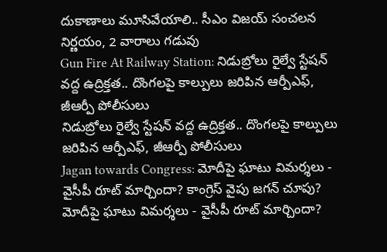దుకాణాలు మూసివేయాలి.. సీఎం విజయ్ సంచలన నిర్ణయం, 2 వారాలు గడువు
Gun Fire At Railway Station: నిడుబ్రోలు రైల్వే స్టేషన్ వద్ద ఉద్రిక్తత.. దొంగలపై కాల్పులు జరిపిన ఆర్పీఎఫ్, జీఆర్పీ పోలీసులు
నిడుబ్రోలు రైల్వే స్టేషన్ వద్ద ఉద్రిక్తత.. దొంగలపై కాల్పులు జరిపిన ఆర్పీఎఫ్, జీఆర్పీ పోలీసులు
Jagan towards Congress: మోదీపై ఘాటు విమర్శలు - వైసీపీ రూట్ మార్చిందా? కాంగ్రెస్ వైపు జగన్ చూపు?
మోదీపై ఘాటు విమర్శలు - వైసీపీ రూట్ మార్చిందా?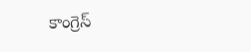కాంగ్రెస్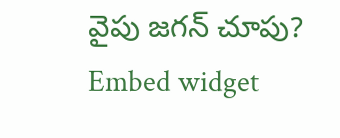వైపు జగన్ చూపు?
Embed widget